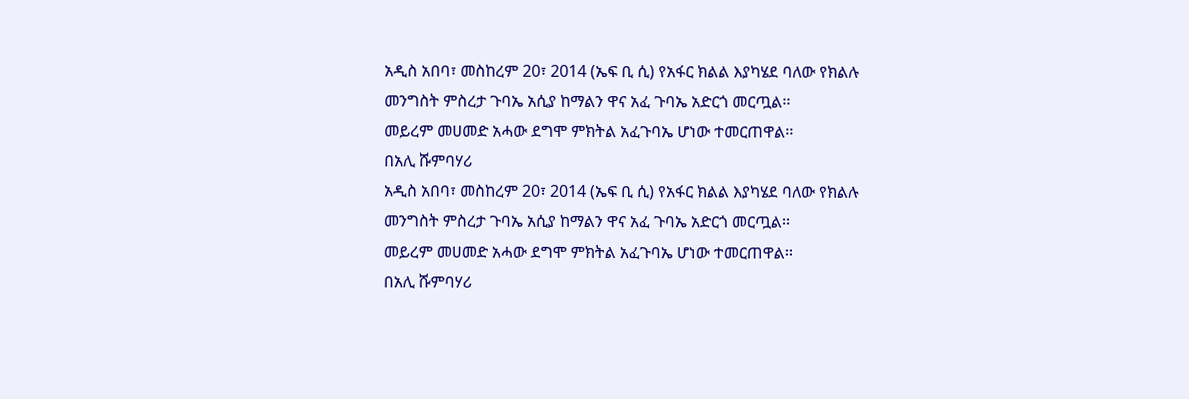አዲስ አበባ፣ መስከረም 20፣ 2014 (ኤፍ ቢ ሲ) የአፋር ክልል እያካሄደ ባለው የክልሉ መንግስት ምስረታ ጉባኤ አሲያ ከማልን ዋና አፈ ጉባኤ አድርጎ መርጧል፡፡
መይረም መሀመድ አሓው ደግሞ ምክትል አፈጉባኤ ሆነው ተመርጠዋል፡፡
በአሊ ሹምባሃሪ
አዲስ አበባ፣ መስከረም 20፣ 2014 (ኤፍ ቢ ሲ) የአፋር ክልል እያካሄደ ባለው የክልሉ መንግስት ምስረታ ጉባኤ አሲያ ከማልን ዋና አፈ ጉባኤ አድርጎ መርጧል፡፡
መይረም መሀመድ አሓው ደግሞ ምክትል አፈጉባኤ ሆነው ተመርጠዋል፡፡
በአሊ ሹምባሃሪ